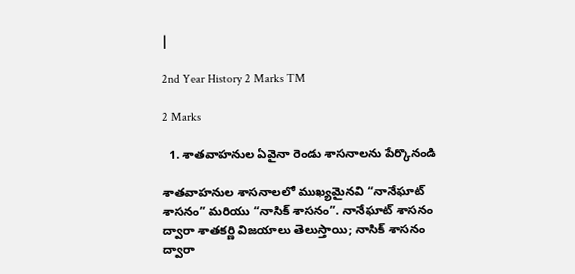|

2nd Year History 2 Marks TM

2 Marks

  1. శాతవాహనుల ఏవైనా రెండు శాసనాలను పేర్కొనండి

శాతవాహనుల శాసనాలలో ముఖ్యమైనవి “నానేఘాట్ శాసనం” మరియు “నాసిక్ శాసనం”. నానేఘాట్ శాసనం ద్వారా శాతకర్ణి విజయాలు తెలుస్తాయి; నాసిక్ శాసనం ద్వారా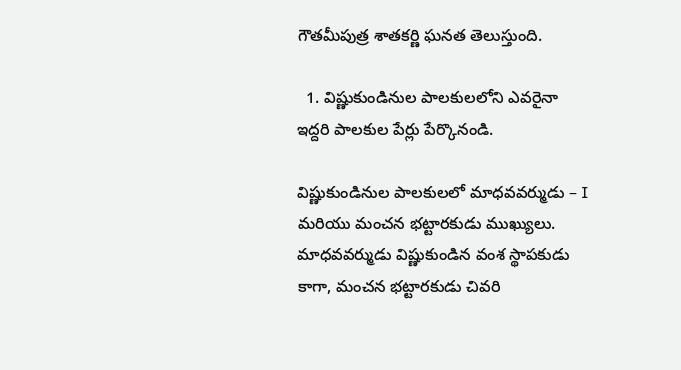గౌతమీపుత్ర శాతకర్ణి ఘనత తెలుస్తుంది.

  1. విష్ణుకుండినుల పాలకులలోని ఎవరైనా ఇద్దరి పాలకుల పేర్లు పేర్కొనండి.

విష్ణుకుండినుల పాలకులలో మాధవవర్ముడు – I మరియు మంచన భట్టారకుడు ముఖ్యులు. మాధవవర్ముడు విష్ణుకుండిన వంశ స్థాపకుడు కాగా, మంచన భట్టారకుడు చివరి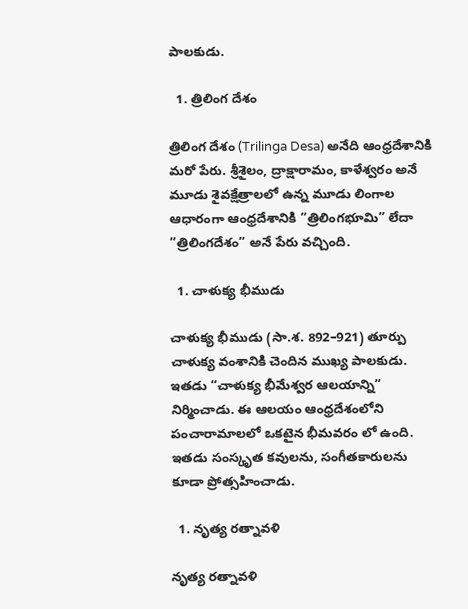పాలకుడు.

  1. త్రిలింగ దేశం

త్రిలింగ దేశం (Trilinga Desa) అనేది ఆంధ్రదేశానికి మరో పేరు. శ్రీశైలం, ద్రాక్షారామం, కాళేశ్వరం అనే మూడు శైవక్షేత్రాలలో ఉన్న మూడు లింగాల ఆధారంగా ఆంధ్రదేశానికి ”త్రిలింగభూమి” లేదా ”త్రిలింగదేశం” అనే పేరు వచ్చింది.

  1. చాళుక్య భీముడు

చాళుక్య భీముడు (సా.శ. 892–921) తూర్పు చాళుక్య వంశానికి చెందిన ముఖ్య పాలకుడు. ఇతడు “చాళుక్య భీమేశ్వర ఆలయాన్ని” నిర్మించాడు. ఈ ఆలయం ఆంధ్రదేశంలోని పంచారామాలలో ఒకటైన భీమవరం లో ఉంది. ఇతడు సంస్కృత కవులను, సంగీతకారులను కూడా ప్రోత్సహించాడు.

  1. నృత్య రత్నావళి

నృత్య రత్నావళి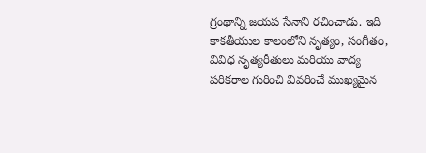గ్రంథాన్ని జయప సేనాని రచించాడు. ఇది కాకతీయుల కాలంలోని నృత్యం, సంగీతం, వివిధ నృత్యరీతులు మరియు వాద్య పరికరాల గురించి వివరించే ముఖ్యమైన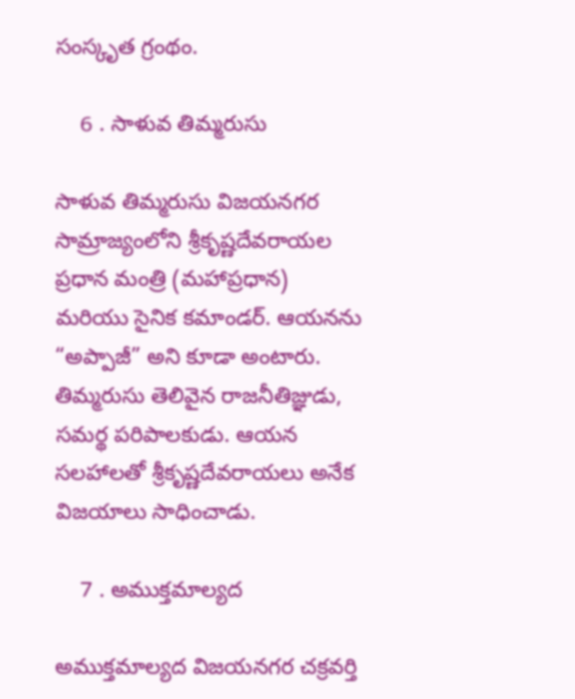సంస్కృత గ్రంథం.

    6 . సాళువ తిమ్మరుసు

సాళువ తిమ్మరుసు విజయనగర సామ్రాజ్యంలోని శ్రీకృష్ణదేవరాయల ప్రధాన మంత్రి (మహాప్రధాన) మరియు సైనిక కమాండర్. ఆయనను “అప్పాజీ” అని కూడా అంటారు. తిమ్మరుసు తెలివైన రాజనీతిజ్ఞుడు, సమర్థ పరిపాలకుడు. ఆయన సలహాలతో శ్రీకృష్ణదేవరాయలు అనేక విజయాలు సాధించాడు.

    7 . అముక్తమాల్యద

అముక్తమాల్యద విజయనగర చక్రవర్తి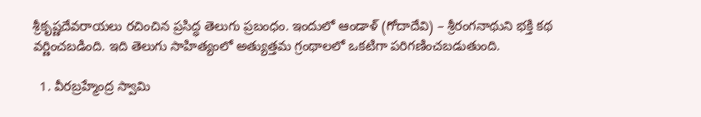శ్రీకృష్ణదేవరాయలు రచించిన ప్రసిద్ధ తెలుగు ప్రబంధం. ఇందులో ఆండాళ్‌ (గోదాదేవి) – శ్రీరంగనాథుని భక్తి కథ వర్ణించబడింది. ఇది తెలుగు సాహిత్యంలో అత్యుత్తమ గ్రంథాలలో ఒకటిగా పరిగణించబడుతుంది.

  1. వీరబ్రహ్మేంద్ర స్వామి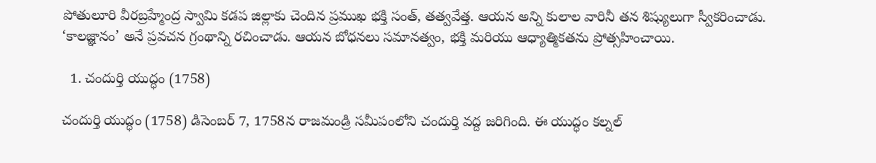పోతులూరి వీరబ్రహ్మేంద్ర స్వామి కడప జిల్లాకు చెందిన ప్రముఖ భక్తి సంత్‌, తత్వవేత్త. ఆయన అన్ని కులాల వారినీ తన శిష్యులుగా స్వీకరించాడు. ‘కాలజ్ఞానం’ అనే ప్రవచన గ్రంథాన్ని రచించాడు. ఆయన బోధనలు సమానత్వం, భక్తి మరియు ఆధ్యాత్మికతను ప్రోత్సహించాయి.

  1. చందుర్తి యుద్ధం (1758)

చందుర్తి యుద్ధం (1758) డిసెంబర్ 7, 1758న రాజమండ్రి సమీపంలోని చందుర్తి వద్ద జరిగింది. ఈ యుద్ధం కల్నల్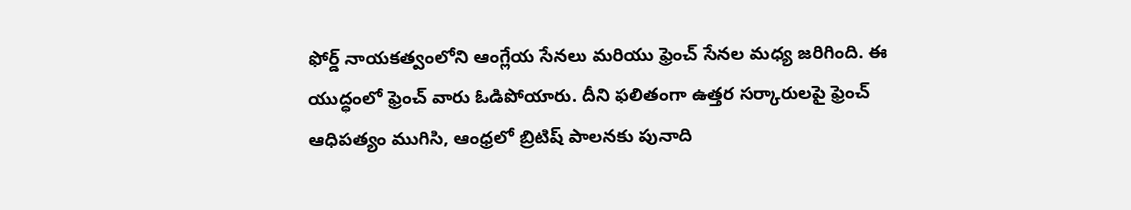ఫోర్డ్ నాయకత్వంలోని ఆంగ్లేయ సేనలు మరియు ఫ్రెంచ్ సేనల మధ్య జరిగింది. ఈ యుద్ధంలో ఫ్రెంచ్ వారు ఓడిపోయారు. దీని ఫలితంగా ఉత్తర సర్కారులపై ఫ్రెంచ్ ఆధిపత్యం ముగిసి, ఆంధ్రలో బ్రిటిష్ పాలనకు పునాది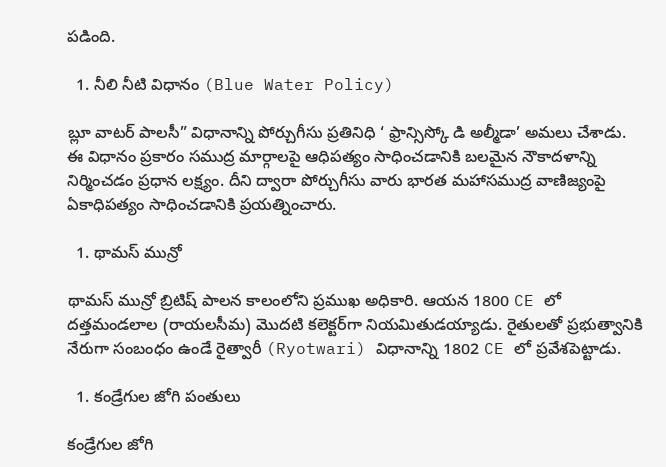పడింది.

  1. నీలి నీటి విధానం (Blue Water Policy)

బ్లూ వాటర్ పాలసీ” విధానాన్ని పోర్చుగీసు ప్రతినిధి ‘ ఫ్రాన్సిస్కో డి అల్మీడా’ అమలు చేశాడు. ఈ విధానం ప్రకారం సముద్ర మార్గాలపై ఆధిపత్యం సాధించడానికి బలమైన నౌకాదళాన్ని నిర్మించడం ప్రధాన లక్ష్యం. దీని ద్వారా పోర్చుగీసు వారు భారత మహాసముద్ర వాణిజ్యంపై ఏకాధిపత్యం సాధించడానికి ప్రయత్నించారు.

  1. థామస్ మున్రో

థామస్ మున్రో బ్రిటిష్ పాలన కాలంలోని ప్రముఖ అధికారి. ఆయన 1800 CE లో దత్తమండలాల (రాయలసీమ) మొదటి కలెక్టర్‌గా నియమితుడయ్యాడు. రైతులతో ప్రభుత్వానికి నేరుగా సంబంధం ఉండే రైత్వారీ (Ryotwari) విధానాన్ని 1802 CE లో ప్రవేశపెట్టాడు.

  1. కండ్రేగుల జోగి పంతులు

కండ్రేగుల జోగి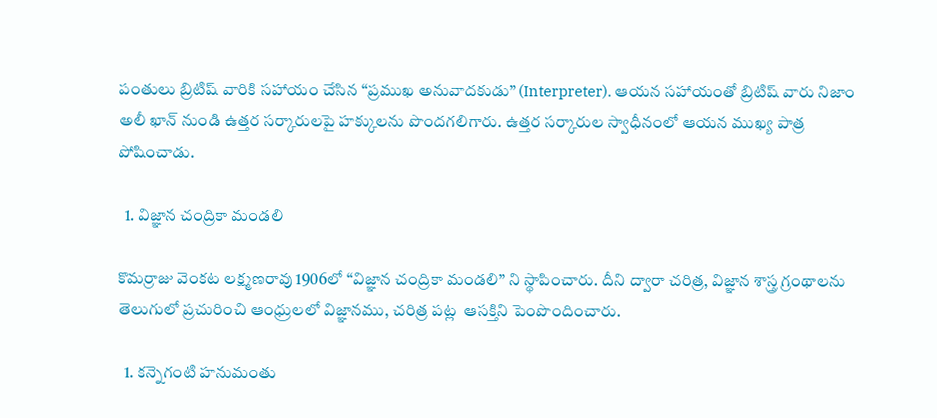పంతులు బ్రిటిష్ వారికి సహాయం చేసిన “ప్రముఖ అనువాదకుడు” (Interpreter). ఆయన సహాయంతో బ్రిటిష్ వారు నిజాం అలీ ఖాన్ నుండి ఉత్తర సర్కారులపై హక్కులను పొందగలిగారు. ఉత్తర సర్కారుల స్వాధీనంలో ఆయన ముఖ్య పాత్ర పోషించాడు.

  1. విజ్ఞాన చంద్రికా మండలి

కొమర్రాజు వెంకట లక్ష్మణరావు 1906లో “విజ్ఞాన చంద్రికా మండలి” ని స్థాపించారు. దీని ద్వారా చరిత్ర, విజ్ఞాన శాస్త్ర గ్రంథాలను తెలుగులో ప్రచురించి ఆంధ్రులలో విజ్ఞానము, చరిత్ర పట్ల  ఆసక్తిని పెంపొందించారు.

  1. కన్నెగంటి హనుమంతు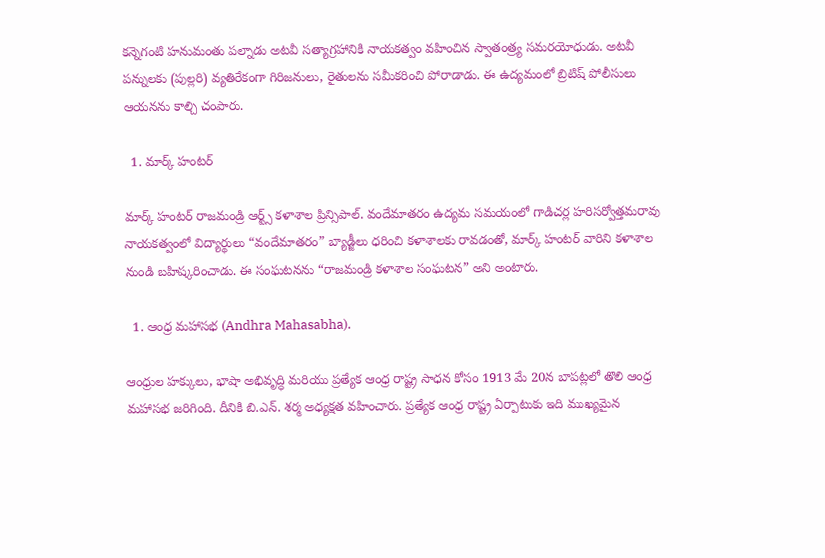కన్నెగంటి హనుమంతు పల్నాడు అటవీ సత్యాగ్రహానికి నాయకత్వం వహించిన స్వాతంత్ర్య సమరయోధుడు. అటవీ పన్నులకు (పుల్లరి) వ్యతిరేకంగా గిరిజనులు, రైతులను సమీకరించి పోరాడాడు. ఈ ఉద్యమంలో బ్రిటిష్ పోలీసులు ఆయనను కాల్చి చంపారు.

  1. మార్క్ హంటర్

మార్క్ హంటర్ రాజమండ్రి ఆర్ట్స్ కళాశాల ప్రిన్సిపాల్. వందేమాతరం ఉద్యమ సమయంలో గాడిచర్ల హరిసర్వోత్తమరావు నాయకత్వంలో విద్యార్థులు “వందేమాతరం” బ్యాడ్జీలు ధరించి కళాశాలకు రావడంతో, మార్క్ హంటర్ వారిని కళాశాల నుండి బహిష్కరించాడు. ఈ సంఘటనను “రాజమండ్రి కళాశాల సంఘటన” అని అంటారు.

  1. ఆంధ్ర మహాసభ (Andhra Mahasabha).

ఆంధ్రుల హక్కులు, భాషా అభివృద్ధి మరియు ప్రత్యేక ఆంధ్ర రాష్ట్ర సాధన కోసం 1913 మే 20న బాపట్లలో తొలి ఆంధ్ర మహాసభ జరిగింది. దీనికి బి.ఎన్. శర్మ అధ్యక్షత వహించారు. ప్రత్యేక ఆంధ్ర రాష్ట్ర ఏర్పాటుకు ఇది ముఖ్యమైన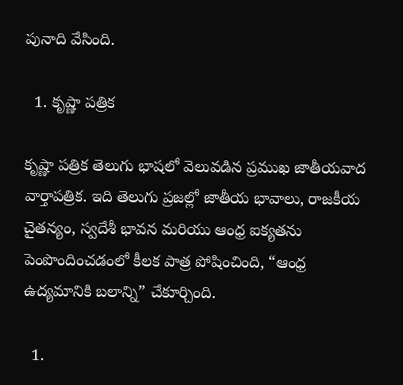పునాది వేసింది.

  1. కృష్ణా పత్రిక

కృష్ణా పత్రిక తెలుగు భాషలో వెలువడిన ప్రముఖ జాతీయవాద వార్తాపత్రిక. ఇది తెలుగు ప్రజల్లో జాతీయ భావాలు, రాజకీయ చైతన్యం, స్వదేశీ భావన మరియు ఆంధ్ర ఐక్యతను పెంపొందించడంలో కీలక పాత్ర పోషించింది, “ఆంధ్ర ఉద్యమానికి బలాన్ని” చేకూర్చింది.

  1.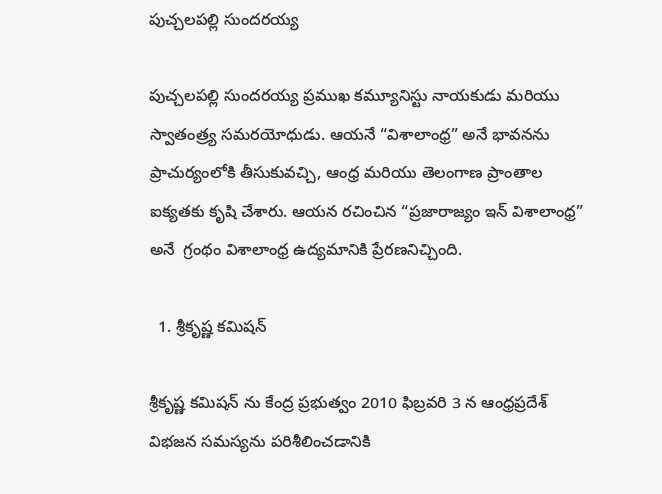పుచ్చలపల్లి సుందరయ్య

పుచ్చలపల్లి సుందరయ్య ప్రముఖ కమ్యూనిస్టు నాయకుడు మరియు స్వాతంత్ర్య సమరయోధుడు. ఆయనే “విశాలాంధ్ర” అనే భావనను ప్రాచుర్యంలోకి తీసుకువచ్చి, ఆంధ్ర మరియు తెలంగాణ ప్రాంతాల ఐక్యతకు కృషి చేశారు. ఆయన రచించిన “ప్రజారాజ్యం ఇన్ విశాలాంధ్ర” అనే  గ్రంథం విశాలాంధ్ర ఉద్యమానికి ప్రేరణనిచ్చింది.

  1. శ్రీకృష్ణ కమిషన్

శ్రీకృష్ణ కమిషన్ ను కేంద్ర ప్రభుత్వం 2010 ఫిబ్రవరి 3 న ఆంధ్రప్రదేశ్ విభజన సమస్యను పరిశీలించడానికి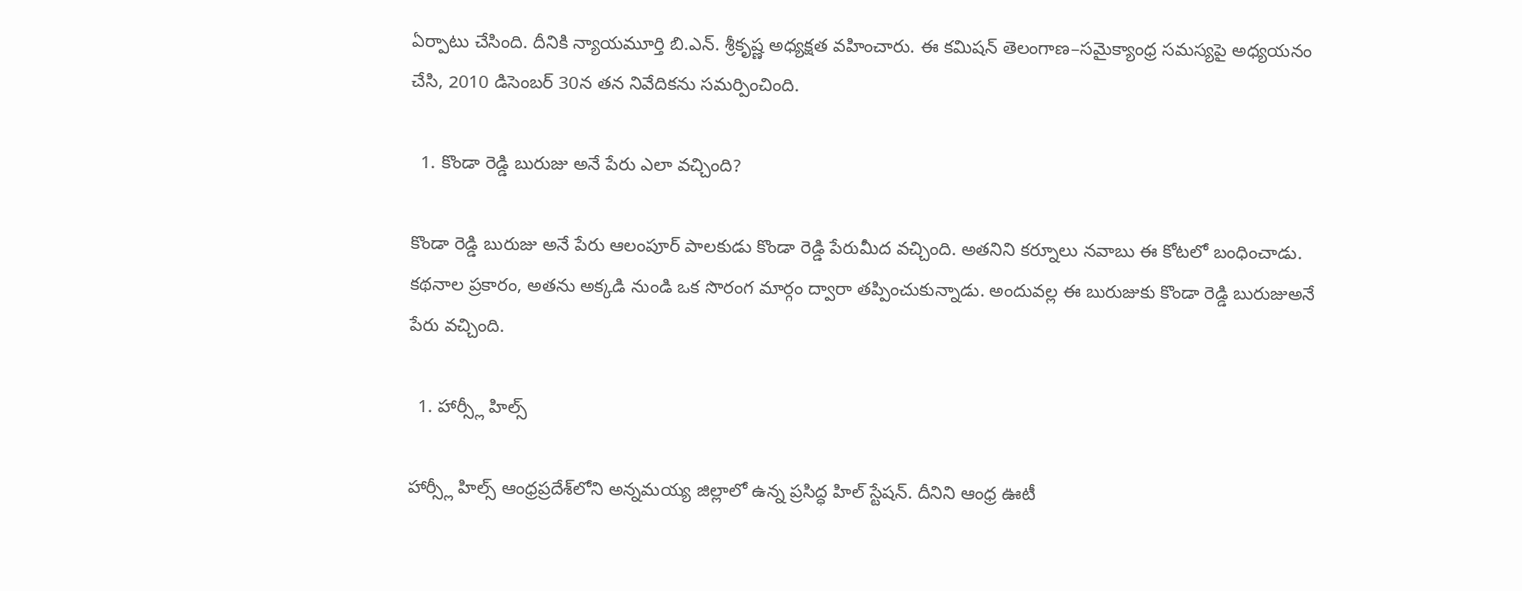ఏర్పాటు చేసింది. దీనికి న్యాయమూర్తి బి.ఎన్. శ్రీకృష్ణ అధ్యక్షత వహించారు. ఈ కమిషన్ తెలంగాణ–సమైక్యాంధ్ర సమస్యపై అధ్యయనం చేసి, 2010 డిసెంబర్ 30న తన నివేదికను సమర్పించింది.

  1. కొండా రెడ్డి బురుజు అనే పేరు ఎలా వచ్చింది?

కొండా రెడ్డి బురుజు అనే పేరు ఆలంపూర్ పాలకుడు కొండా రెడ్డి పేరుమీద వచ్చింది. అతనిని కర్నూలు నవాబు ఈ కోటలో బంధించాడు. కథనాల ప్రకారం, అతను అక్కడి నుండి ఒక సొరంగ మార్గం ద్వారా తప్పించుకున్నాడు. అందువల్ల ఈ బురుజుకు కొండా రెడ్డి బురుజుఅనే పేరు వచ్చింది.

  1. హార్స్లీ హిల్స్

హార్స్లీ హిల్స్ ఆంధ్రప్రదేశ్‌లోని అన్నమయ్య జిల్లాలో ఉన్న ప్రసిద్ధ హిల్ స్టేషన్‌. దీనిని ఆంధ్ర ఊటీ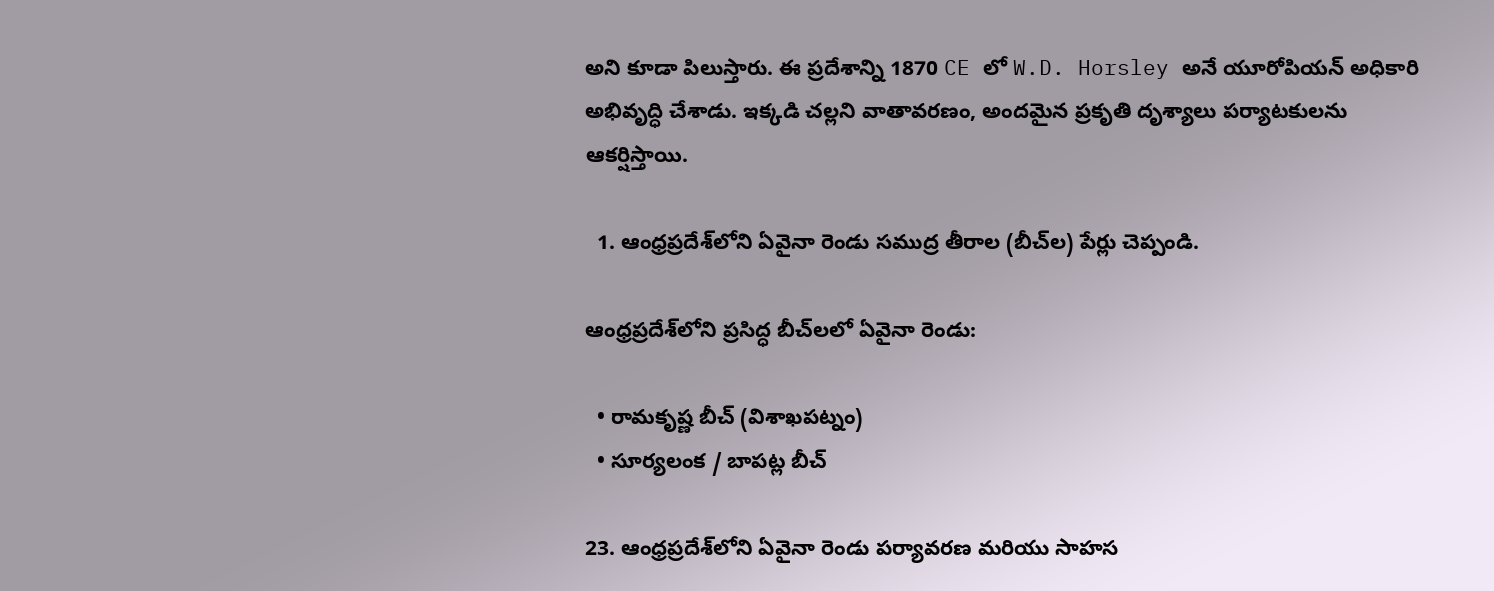అని కూడా పిలుస్తారు. ఈ ప్రదేశాన్ని 1870 CE లో W.D. Horsley అనే యూరోపియన్ అధికారి అభివృద్ధి చేశాడు. ఇక్కడి చల్లని వాతావరణం, అందమైన ప్రకృతి దృశ్యాలు పర్యాటకులను ఆకర్షిస్తాయి.

  1. ఆంధ్రప్రదేశ్‌లోని ఏవైనా రెండు సముద్ర తీరాల (బీచ్‌ల) పేర్లు చెప్పండి.

ఆంధ్రప్రదేశ్‌లోని ప్రసిద్ధ బీచ్‌లలో ఏవైనా రెండు:

  • రామకృష్ణ బీచ్ (విశాఖపట్నం)
  • సూర్యలంక / బాపట్ల బీచ్

23. ఆంధ్రప్రదేశ్‌లోని ఏవైనా రెండు పర్యావరణ మరియు సాహస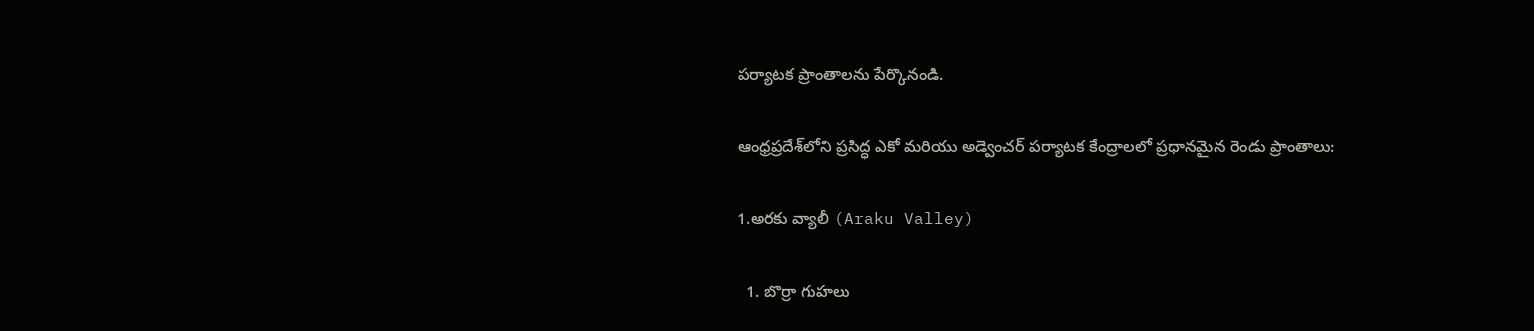పర్యాటక ప్రాంతాలను పేర్కొనండి.

ఆంధ్రప్రదేశ్‌లోని ప్రసిద్ధ ఎకో మరియు అడ్వెంచర్ పర్యాటక కేంద్రాలలో ప్రధానమైన రెండు ప్రాంతాలు:

1.అరకు వ్యాలీ (Araku Valley)

  1. బొర్రా గుహలు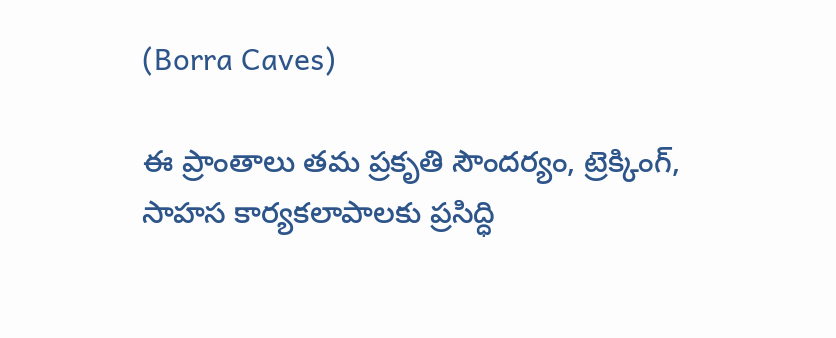(Borra Caves)

ఈ ప్రాంతాలు తమ ప్రకృతి సౌందర్యం, ట్రెక్కింగ్‌, సాహస కార్యకలాపాలకు ప్రసిద్ధి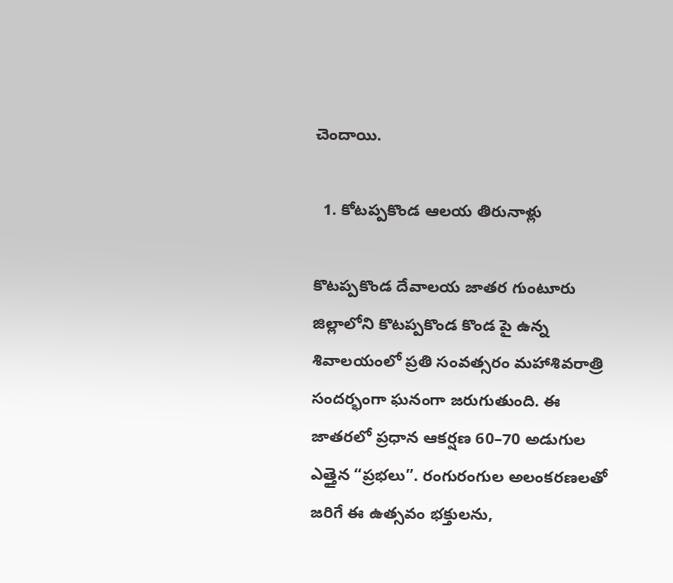చెందాయి.

  1. కోటప్పకొండ ఆలయ తిరునాళ్లు

కొటప్పకొండ దేవాలయ జాతర గుంటూరు జిల్లాలోని కొటప్పకొండ కొండ పై ఉన్న శివాలయంలో ప్రతి సంవత్సరం మహాశివరాత్రి సందర్భంగా ఘనంగా జరుగుతుంది. ఈ జాతరలో ప్రధాన ఆకర్షణ 60–70 అడుగుల ఎత్తైన “ప్రభలు”. రంగురంగుల అలంకరణలతో జరిగే ఈ ఉత్సవం భక్తులను,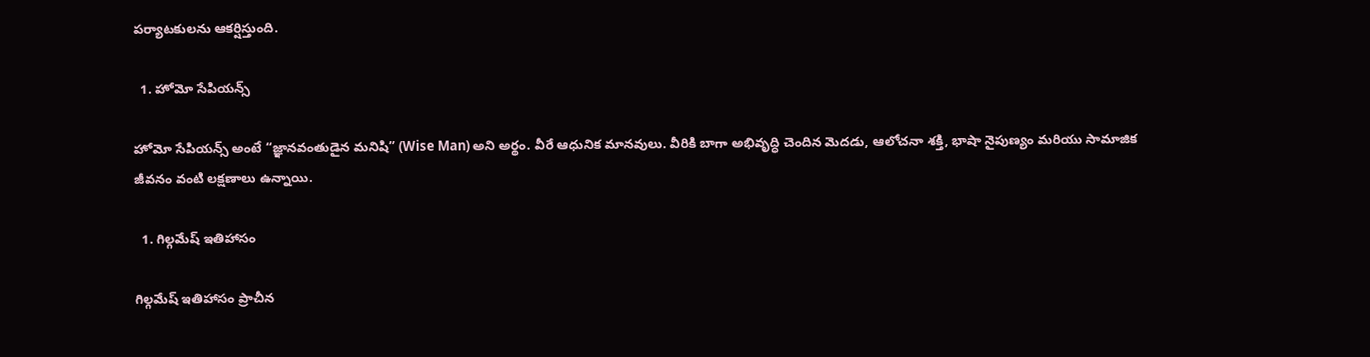పర్యాటకులను ఆకర్షిస్తుంది.

  1. హోమో సేపియన్స్

హోమో సేపియన్స్ అంటే “జ్ఞానవంతుడైన మనిషి” (Wise Man) అని అర్థం. వీరే ఆధునిక మానవులు. వీరికి బాగా అభివృద్ధి చెందిన మెదడు, ఆలోచనా శక్తి, భాషా నైపుణ్యం మరియు సామాజిక జీవనం వంటి లక్షణాలు ఉన్నాయి.

  1. గిల్గమేష్ ఇతిహాసం

గిల్గమేష్ ఇతిహాసం ప్రాచీన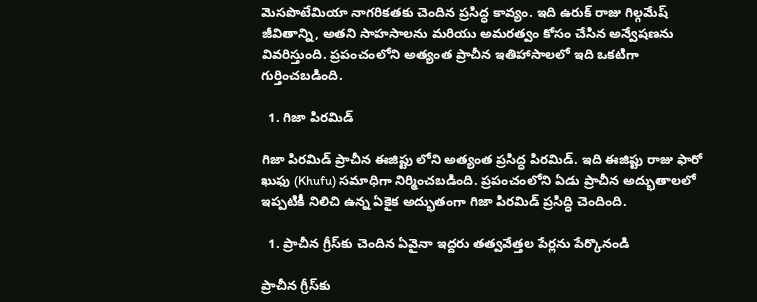మెసపొటేమియా నాగరికతకు చెందిన ప్రసిద్ధ కావ్యం. ఇది ఉరుక్ రాజు గిల్గమేష్ జీవితాన్ని, అతని సాహసాలను మరియు అమరత్వం కోసం చేసిన అన్వేషణను వివరిస్తుంది. ప్రపంచంలోని అత్యంత ప్రాచీన ఇతిహాసాలలో ఇది ఒకటిగా గుర్తించబడింది.

  1. గిజా పిరమిడ్

గిజా పిరమిడ్ ప్రాచీన ఈజిప్టు లోని అత్యంత ప్రసిద్ధ పిరమిడ్. ఇది ఈజిప్టు రాజు ఫారో ఖుఫు (Khufu) సమాధిగా నిర్మించబడింది. ప్రపంచంలోని ఏడు ప్రాచీన అద్భుతాలలో ఇప్పటికీ నిలిచి ఉన్న ఏకైక అద్భుతంగా గిజా పిరమిడ్ ప్రసిద్ధి చెందింది.

  1. ప్రాచీన గ్రీస్‌కు చెందిన ఏవైనా ఇద్దరు తత్వవేత్తల పేర్లను పేర్కొనండి

ప్రాచీన గ్రీస్‌కు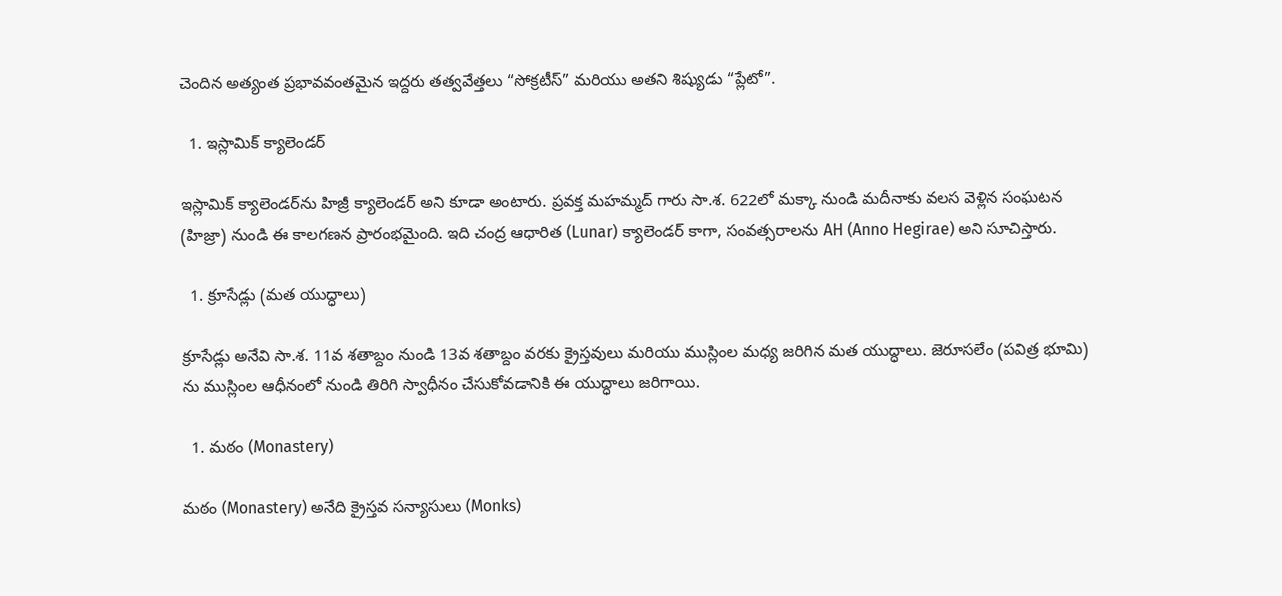చెందిన అత్యంత ప్రభావవంతమైన ఇద్దరు తత్వవేత్తలు “సోక్రటీస్” మరియు అతని శిష్యుడు “ప్లేటో”.

  1. ఇస్లామిక్ క్యాలెండర్

ఇస్లామిక్ క్యాలెండర్‌ను హిజ్రీ క్యాలెండర్ అని కూడా అంటారు. ప్రవక్త మహమ్మద్ గారు సా.శ. 622లో మక్కా నుండి మదీనాకు వలస వెళ్లిన సంఘటన (హిజ్రా) నుండి ఈ కాలగణన ప్రారంభమైంది. ఇది చంద్ర ఆధారిత (Lunar) క్యాలెండర్ కాగా, సంవత్సరాలను AH (Anno Hegirae) అని సూచిస్తారు.

  1. క్రూసేడ్లు (మత యుద్ధాలు)

క్రూసేడ్లు అనేవి సా.శ. 11వ శతాబ్దం నుండి 13వ శతాబ్దం వరకు క్రైస్తవులు మరియు ముస్లింల మధ్య జరిగిన మత యుద్ధాలు. జెరూసలేం (పవిత్ర భూమి) ను ముస్లింల ఆధీనంలో నుండి తిరిగి స్వాధీనం చేసుకోవడానికి ఈ యుద్ధాలు జరిగాయి.

  1. మఠం (Monastery)

మఠం (Monastery) అనేది క్రైస్తవ సన్యాసులు (Monks)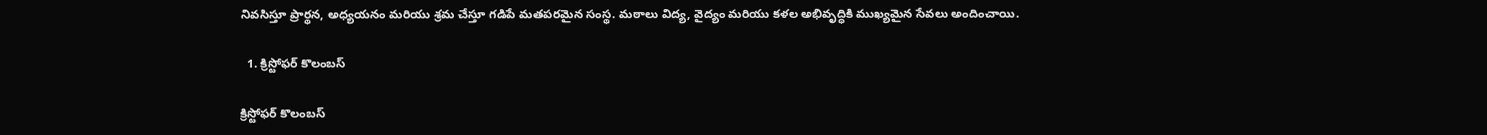నివసిస్తూ ప్రార్థన, అధ్యయనం మరియు శ్రమ చేస్తూ గడిపే మతపరమైన సంస్థ. మఠాలు విద్య, వైద్యం మరియు కళల అభివృద్ధికి ముఖ్యమైన సేవలు అందించాయి.

  1. క్రిస్టోఫర్ కొలంబస్

క్రిస్టోఫర్ కొలంబస్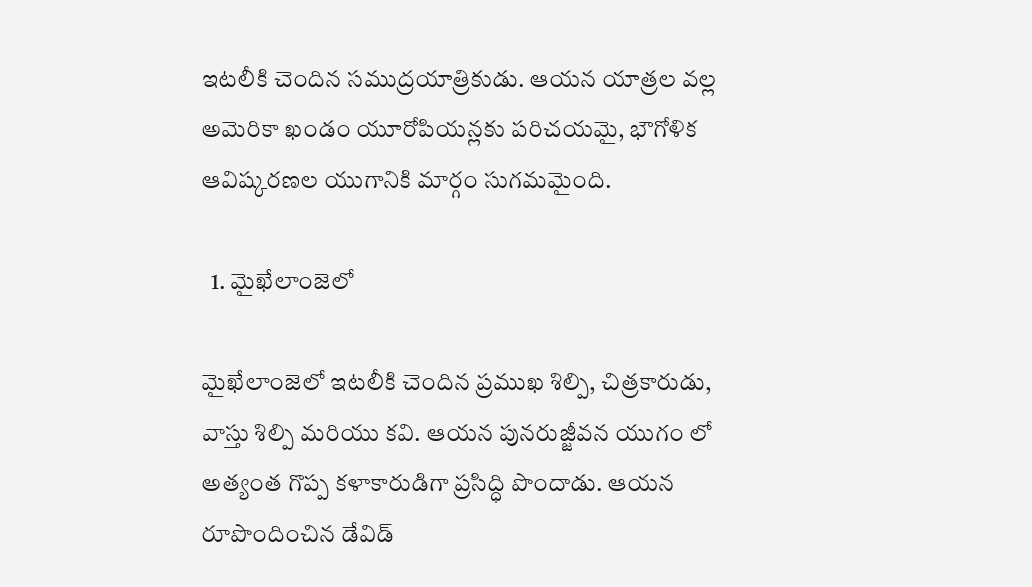ఇటలీకి చెందిన సముద్రయాత్రికుడు. ఆయన యాత్రల వల్ల అమెరికా ఖండం యూరోపియన్లకు పరిచయమై, భౌగోళిక ఆవిష్కరణల యుగానికి మార్గం సుగమమైంది.

  1. మైఖేలాంజెలో

మైఖేలాంజెలో ఇటలీకి చెందిన ప్రముఖ శిల్పి, చిత్రకారుడు, వాస్తు శిల్పి మరియు కవి. ఆయన పునరుజ్జీవన యుగం లో అత్యంత గొప్ప కళాకారుడిగా ప్రసిద్ధి పొందాడు. ఆయన రూపొందించిన డేవిడ్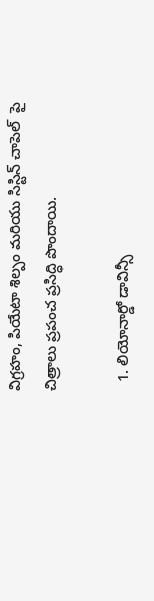విగ్రహం, పియేటా శిల్పం మరియు సిస్టిన్ చాపెల్  పై చిత్రాలు ప్రపంచ ప్రసిద్ధి పొందాయి.

  1. లియోనార్డో డావిన్సీ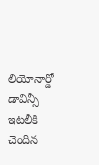లియోనార్డో డావిన్సీ ఇటలీకి చెందిన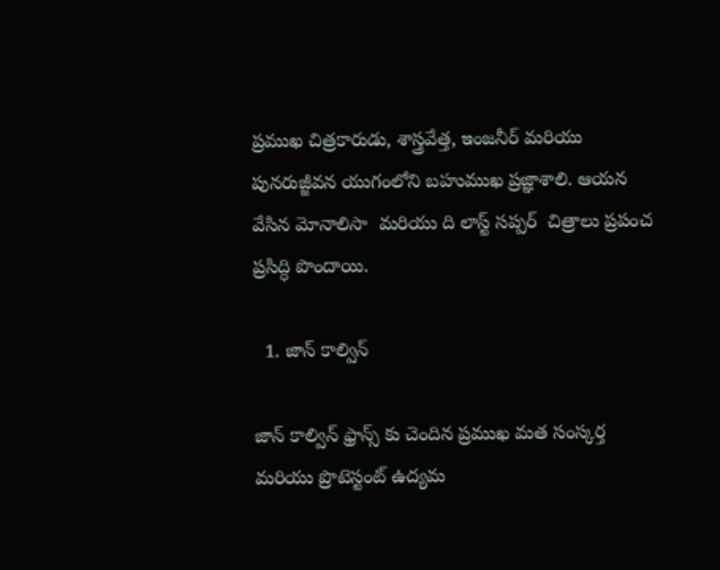ప్రముఖ చిత్రకారుడు, శాస్త్రవేత్త, ఇంజనీర్ మరియు పునరుజ్జీవన యుగంలోని బహుముఖ ప్రజ్ఞాశాలి. ఆయన వేసిన మోనాలిసా  మరియు ది లాస్ట్ సప్పర్  చిత్రాలు ప్రపంచ ప్రసిద్ధి పొందాయి.

  1. జాన్ కాల్విన్

జాన్ కాల్విన్ ఫ్రాన్స్‌ కు చెందిన ప్రముఖ మత సంస్కర్త మరియు ప్రొటెస్టంట్ ఉద్యమ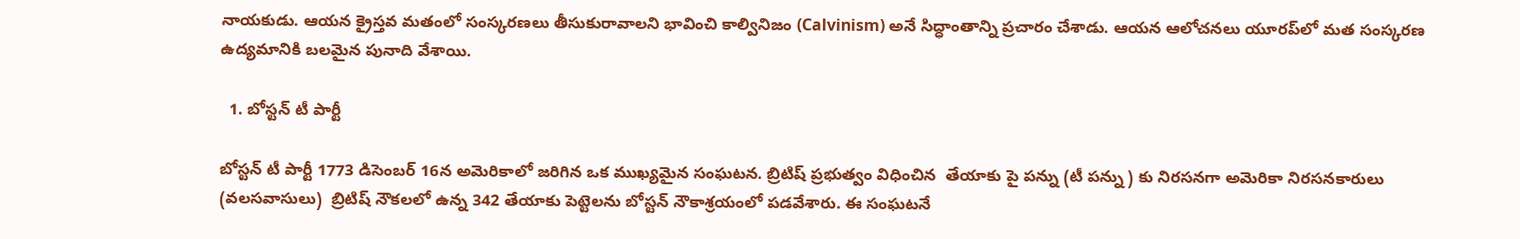నాయకుడు. ఆయన క్రైస్తవ మతంలో సంస్కరణలు తీసుకురావాలని భావించి కాల్వినిజం (Calvinism) అనే సిద్ధాంతాన్ని ప్రచారం చేశాడు. ఆయన ఆలోచనలు యూరప్‌లో మత సంస్కరణ ఉద్యమానికి బలమైన పునాది వేశాయి.

  1. బోస్టన్ టీ పార్టీ

బోస్టన్ టీ పార్టీ 1773 డిసెంబర్ 16న అమెరికాలో జరిగిన ఒక ముఖ్యమైన సంఘటన. బ్రిటిష్ ప్రభుత్వం విధించిన  తేయాకు పై పన్ను (టీ పన్ను ) కు నిరసనగా అమెరికా నిరసనకారులు (వలసవాసులు)  బ్రిటిష్ నౌకలలో ఉన్న 342 తేయాకు పెట్టెలను బోస్టన్ నౌకాశ్రయంలో పడవేశారు. ఈ సంఘటనే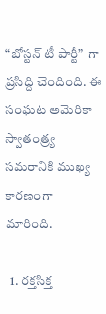“బోస్టన్ టీ పార్టీ”  గా ప్రసిద్ది చెందింది. ఈ సంఘట అమెరికా స్వాతంత్ర్య సమరానికి ముఖ్య కారణంగా మారింది.

  1. రక్తసిక్త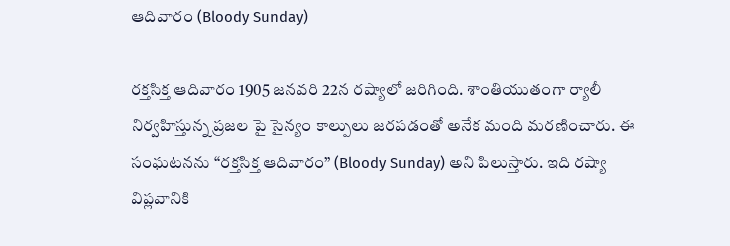ఆదివారం (Bloody Sunday)

రక్తసిక్త ఆదివారం 1905 జనవరి 22న రష్యాలో జరిగింది. శాంతియుతంగా ర్యాలీ నిర్వహిస్తున్న ప్రజల పై సైన్యం కాల్పులు జరపడంతో అనేక మంది మరణించారు. ఈ సంఘటనను “రక్తసిక్త ఆదివారం” (Bloody Sunday) అని పిలుస్తారు. ఇది రష్యా విప్లవానికి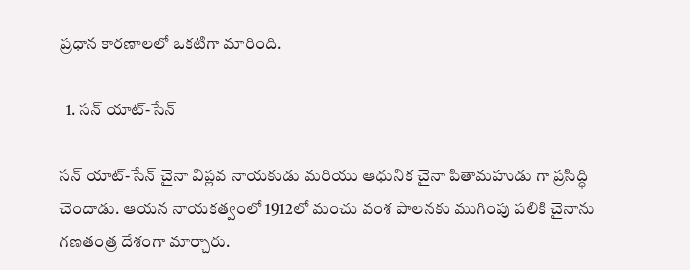ప్రధాన కారణాలలో ఒకటిగా మారింది.

  1. సన్ యాట్-సేన్

సన్ యాట్-సేన్ చైనా విప్లవ నాయకుడు మరియు ఆధునిక చైనా పితామహుడు గా ప్రసిద్ధి చెందాడు. ఆయన నాయకత్వంలో 1912లో మంచు వంశ పాలనకు ముగింపు పలికి చైనాను గణతంత్ర దేశంగా మార్చారు.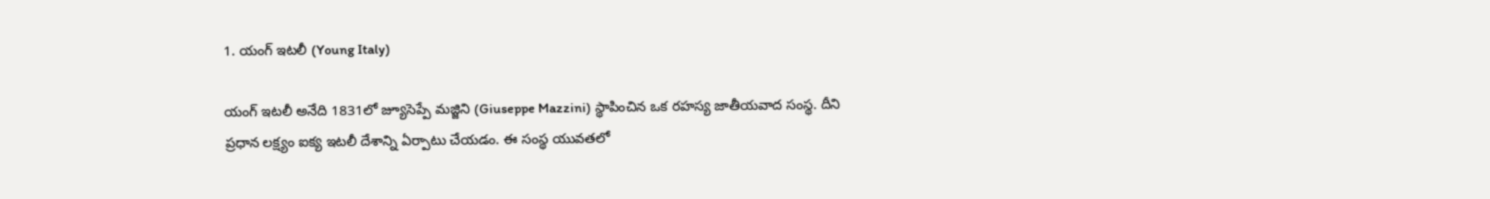1. యంగ్ ఇటలీ (Young Italy)

యంగ్ ఇటలీ అనేది 1831లో జ్యూసెప్పే మజ్జిని (Giuseppe Mazzini) స్థాపించిన ఒక రహస్య జాతీయవాద సంస్థ. దీని ప్రధాన లక్ష్యం ఐక్య ఇటలీ దేశాన్ని ఏర్పాటు చేయడం. ఈ సంస్థ యువతలో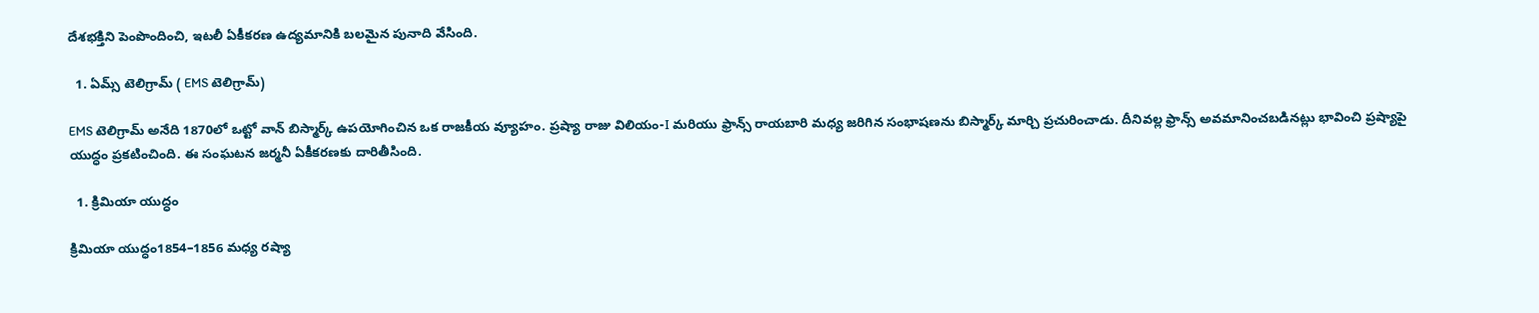దేశభక్తిని పెంపొందించి, ఇటలీ ఏకీకరణ ఉద్యమానికి బలమైన పునాది వేసింది.

  1. ఏమ్స్ టెలిగ్రామ్ ( EMS టెలిగ్రామ్)

EMS టెలిగ్రామ్ అనేది 1870లో ఒట్టో వాన్ బిస్మార్క్ ఉపయోగించిన ఒక రాజకీయ వ్యూహం. ప్రష్యా రాజు విలియం-I మరియు ఫ్రాన్స్ రాయబారి మధ్య జరిగిన సంభాషణను బిస్మార్క్ మార్చి ప్రచురించాడు. దీనివల్ల ఫ్రాన్స్ అవమానించబడినట్లు భావించి ప్రష్యాపై యుద్ధం ప్రకటించింది. ఈ సంఘటన జర్మనీ ఏకీకరణకు దారితీసింది.

  1. క్రిమియా యుద్ధం

క్రిమియా యుద్ధం1854–1856 మధ్య రష్యా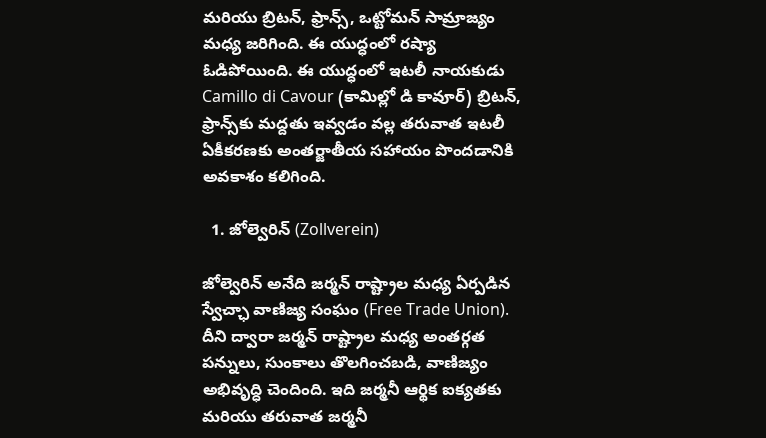మరియు బ్రిటన్, ఫ్రాన్స్, ఒట్టోమన్ సామ్రాజ్యం మధ్య జరిగింది. ఈ యుద్ధంలో రష్యా ఓడిపోయింది. ఈ యుద్ధంలో ఇటలీ నాయకుడు Camillo di Cavour (కామిల్లో డి కావూర్) బ్రిటన్, ఫ్రాన్స్‌కు మద్దతు ఇవ్వడం వల్ల తరువాత ఇటలీ ఏకీకరణకు అంతర్జాతీయ సహాయం పొందడానికి అవకాశం కలిగింది.

  1. జోల్వెరిన్ (Zollverein)

జోల్వెరిన్ అనేది జర్మన్ రాష్ట్రాల మధ్య ఏర్పడిన స్వేచ్ఛా వాణిజ్య సంఘం (Free Trade Union). దీని ద్వారా జర్మన్ రాష్ట్రాల మధ్య అంతర్గత పన్నులు, సుంకాలు తొలగించబడి, వాణిజ్యం అభివృద్ధి చెందింది. ఇది జర్మనీ ఆర్థిక ఐక్యతకు మరియు తరువాత జర్మనీ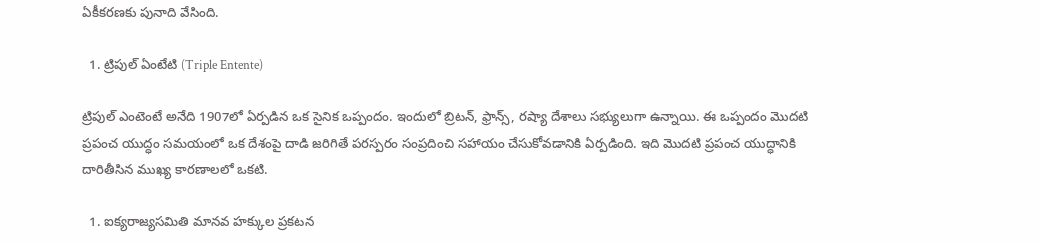ఏకీకరణకు పునాది వేసింది.

  1. ట్రిపుల్ ఏంటేటి (Triple Entente)

ట్రిపుల్ ఎంటెంటే అనేది 1907లో ఏర్పడిన ఒక సైనిక ఒప్పందం. ఇందులో బ్రిటన్, ఫ్రాన్స్, రష్యా దేశాలు సభ్యులుగా ఉన్నాయి. ఈ ఒప్పందం మొదటి ప్రపంచ యుద్ధం సమయంలో ఒక దేశంపై దాడి జరిగితే పరస్పరం సంప్రదించి సహాయం చేసుకోవడానికి ఏర్పడింది. ఇది మొదటి ప్రపంచ యుద్ధానికి దారితీసిన ముఖ్య కారణాలలో ఒకటి.

  1. ఐక్యరాజ్యసమితి మానవ హక్కుల ప్రకటన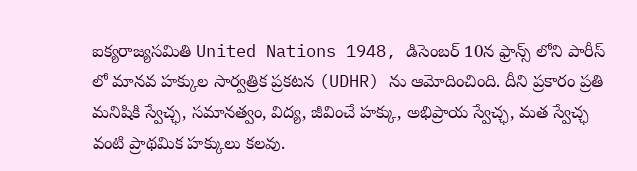ఐక్యరాజ్యసమితి United Nations 1948, డిసెంబర్ 10న ఫ్రాన్స్‌ లోని పారీస్ లో మానవ హక్కుల సార్వత్రిక ప్రకటన (UDHR) ను ఆమోదించింది. దీని ప్రకారం ప్రతి మనిషికి స్వేచ్ఛ, సమానత్వం, విద్య, జీవించే హక్కు, అభిప్రాయ స్వేచ్ఛ, మత స్వేచ్ఛ వంటి ప్రాథమిక హక్కులు కలవు.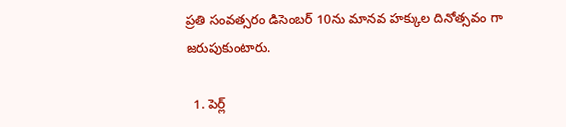ప్రతి సంవత్సరం డిసెంబర్ 10ను మానవ హక్కుల దినోత్సవం గా జరుపుకుంటారు.

  1. పెర్ల్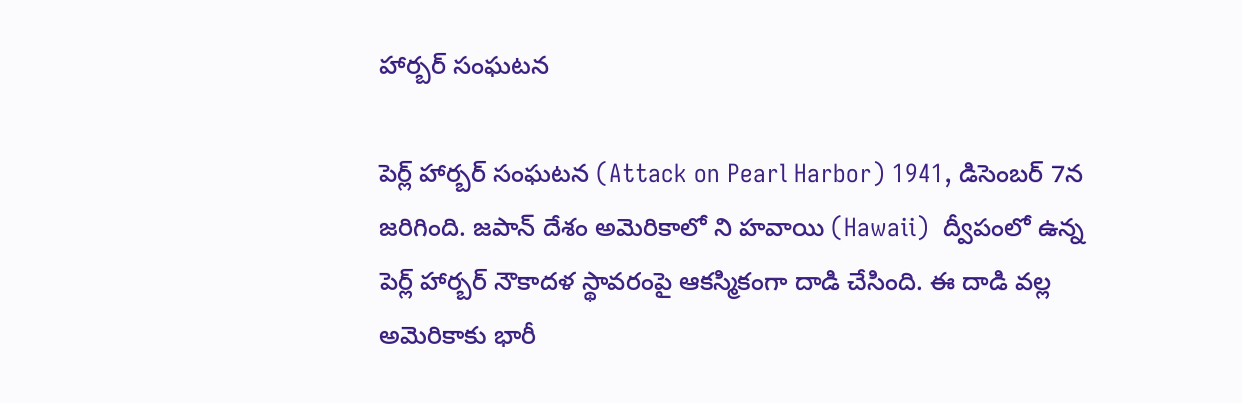హార్బర్ సంఘటన

పెర్ల్ హార్బర్ సంఘటన (Attack on Pearl Harbor) 1941, డిసెంబర్ 7న జరిగింది. జపాన్ దేశం అమెరికాలో ని హవాయి (Hawaii)  ద్వీపంలో ఉన్న పెర్ల్ హార్బర్ నౌకాదళ స్థావరంపై ఆకస్మికంగా దాడి చేసింది. ఈ దాడి వల్ల అమెరికాకు భారీ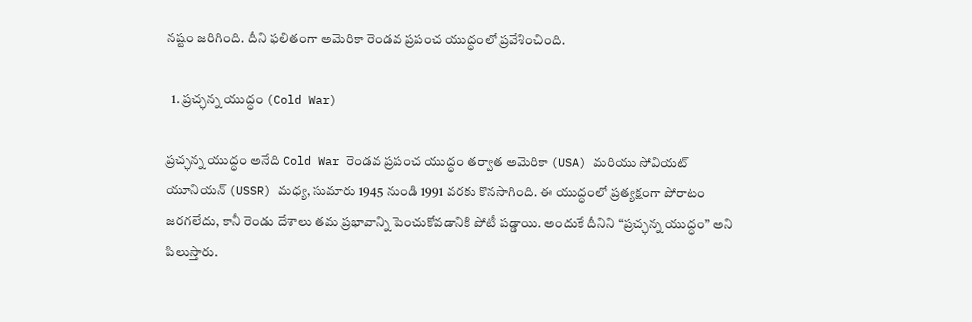నష్టం జరిగింది. దీని ఫలితంగా అమెరికా రెండవ ప్రపంచ యుద్ధంలో ప్రవేశించింది.

  1. ప్రచ్ఛన్న యుద్ధం (Cold War)

ప్రచ్ఛన్న యుద్ధం అనేది Cold War రెండవ ప్రపంచ యుద్ధం తర్వాత అమెరికా (USA) మరియు సోవియట్ యూనియన్ (USSR) మధ్య, సుమారు 1945 నుండి 1991 వరకు కొనసాగింది. ఈ యుద్ధంలో ప్రత్యక్షంగా పోరాటం జరగలేదు, కానీ రెండు దేశాలు తమ ప్రభావాన్ని పెంచుకోవడానికి పోటీ పడ్డాయి. అందుకే దీనిని “ప్రచ్ఛన్న యుద్ధం” అని పిలుస్తారు.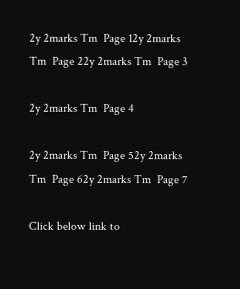2y 2marks Tm  Page 12y 2marks Tm  Page 22y 2marks Tm  Page 3

2y 2marks Tm  Page 4

2y 2marks Tm  Page 52y 2marks Tm  Page 62y 2marks Tm  Page 7

Click below link to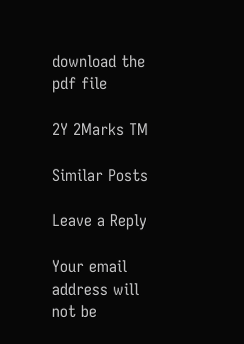download the pdf file

2Y 2Marks TM

Similar Posts

Leave a Reply

Your email address will not be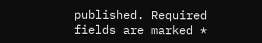published. Required fields are marked *